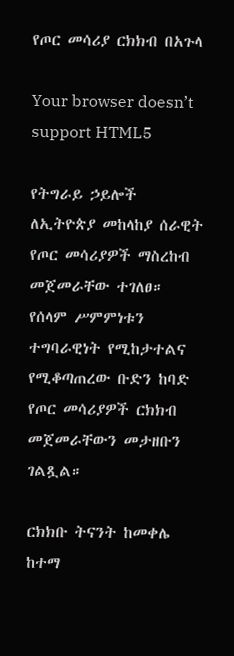የጦር መሳሪያ ርክክብ በአጉላ

Your browser doesn’t support HTML5

የትግራይ ኃይሎች ለኢትዮጵያ መከላከያ ሰራዊት የጦር መሳሪያዎች ማስረከብ መጀመራቸው ተገለፀ። የሰላም ሥምምነቱን ተግባራዊነት የሚከታተልና የሚቆጣጠረው ቡድን ከባድ የጦር መሳሪያዎች ርክክብ መጀመራቸውን መታዘቡን ገልጿል።

ርክክቡ ትናንት ከመቀሌ ከተማ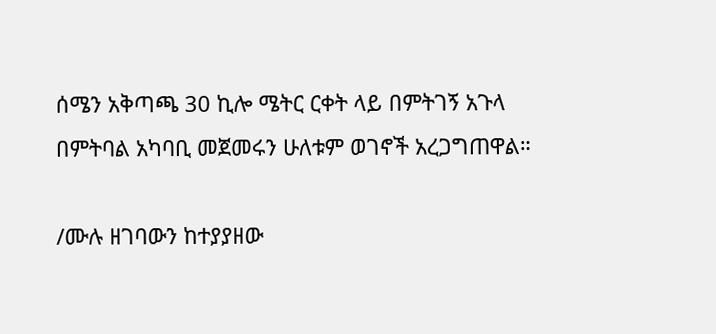ሰሜን አቅጣጫ 30 ኪሎ ሜትር ርቀት ላይ በምትገኝ አጉላ በምትባል አካባቢ መጀመሩን ሁለቱም ወገኖች አረጋግጠዋል።

/ሙሉ ዘገባውን ከተያያዘው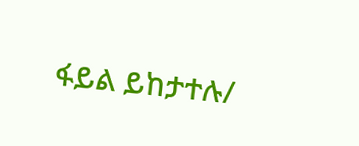ፋይል ይከታተሉ/